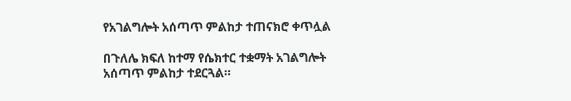የአገልግሎት አሰጣጥ ምልከታ ተጠናክሮ ቀጥሏል

በጉለሌ ክፍለ ከተማ የሴክተር ተቋማት አገልግሎት አሰጣጥ ምልከታ ተደርጓል።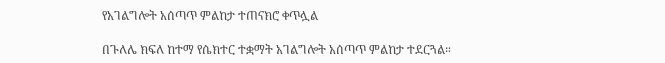የአገልግሎት አሰጣጥ ምልከታ ተጠናክሮ ቀጥሏል

በጉለሌ ክፍለ ከተማ የሴክተር ተቋማት አገልግሎት አሰጣጥ ምልከታ ተደርጓል።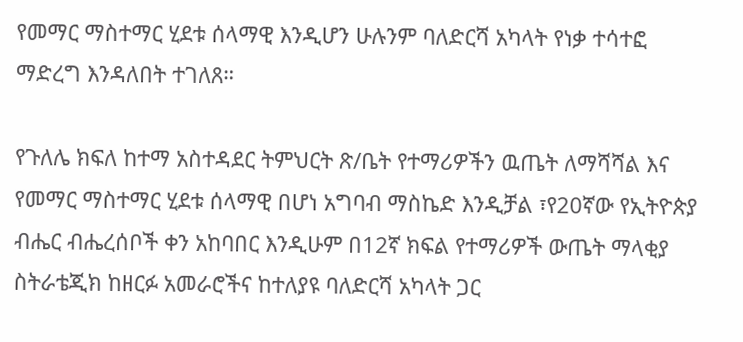የመማር ማስተማር ሂደቱ ሰላማዊ እንዲሆን ሁሉንም ባለድርሻ አካላት የነቃ ተሳተፎ ማድረግ እንዳለበት ተገለጸ።

የጉለሌ ክፍለ ከተማ አስተዳደር ትምህርት ጽ/ቤት የተማሪዎችን ዉጤት ለማሻሻል እና የመማር ማስተማር ሂደቱ ሰላማዊ በሆነ አግባብ ማስኬድ እንዲቻል ፣የ20ኛው የኢትዮጵያ ብሔር ብሔረሰቦች ቀን አከባበር እንዲሁም በ12ኛ ክፍል የተማሪዎች ውጤት ማላቂያ ስትራቴጂክ ከዘርፉ አመራሮችና ከተለያዩ ባለድርሻ አካላት ጋር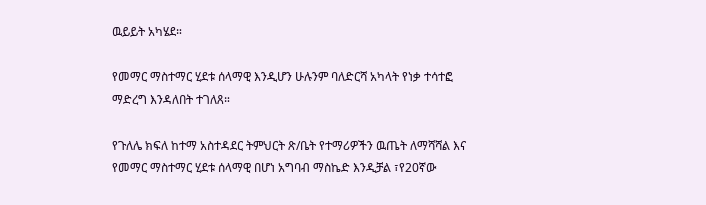ዉይይት አካሄደ።

የመማር ማስተማር ሂደቱ ሰላማዊ እንዲሆን ሁሉንም ባለድርሻ አካላት የነቃ ተሳተፎ ማድረግ እንዳለበት ተገለጸ።

የጉለሌ ክፍለ ከተማ አስተዳደር ትምህርት ጽ/ቤት የተማሪዎችን ዉጤት ለማሻሻል እና የመማር ማስተማር ሂደቱ ሰላማዊ በሆነ አግባብ ማስኬድ እንዲቻል ፣የ20ኛው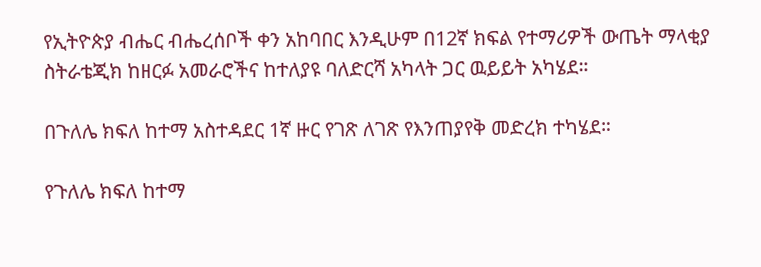የኢትዮጵያ ብሔር ብሔረሰቦች ቀን አከባበር እንዲሁም በ12ኛ ክፍል የተማሪዎች ውጤት ማላቂያ ስትራቴጂክ ከዘርፉ አመራሮችና ከተለያዩ ባለድርሻ አካላት ጋር ዉይይት አካሄደ።

በጉለሌ ክፍለ ከተማ አስተዳደር 1ኛ ዙር የገጽ ለገጽ የእንጠያየቅ መድረክ ተካሄደ።

የጉለሌ ክፍለ ከተማ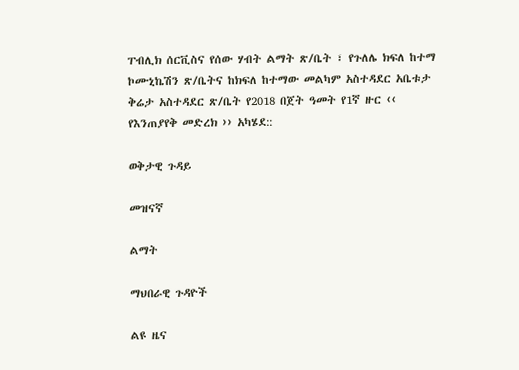ፐብሊክ ሰርቪስና የሰው ሃብት ልማት ጽ/ቤት ፣ የጉለሌ ክፍለ ከተማ ኮሙኒኬሽን ጽ/ቤትና ከክፍለ ከተማው መልካም አስተዳደር አቤቱታ ቅሬታ አስተዳደር ጽ/ቤት የ2018 በጀት ዓመት የ1ኛ ዙር ‹‹ የእንጠያየቅ መድረክ ›› አካሄደ::

ወቅታዊ ጉዳይ

መዝናኛ

ልማት

ማህበራዊ ጉዳዮች

ልዩ ዜና